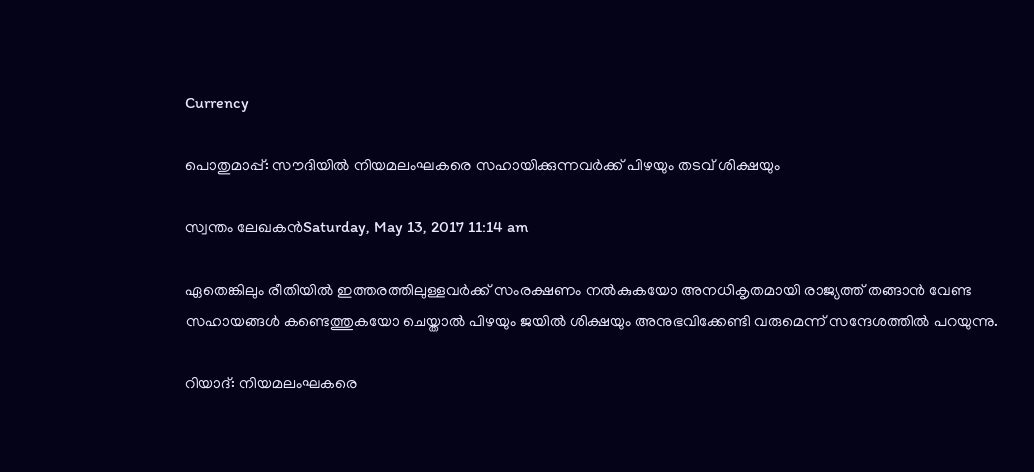Currency

പൊതുമാപ്പ്: സൗദിയില്‍ നിയമലംഘകരെ സഹായിക്കുന്നവര്‍ക്ക് പിഴയും തടവ് ശിക്ഷയും

സ്വന്തം ലേഖകന്‍Saturday, May 13, 2017 11:14 am

ഏതെങ്കിലും രീതിയില്‍ ഇത്തരത്തിലുള്ളവര്‍ക്ക് സംരക്ഷണം നല്‍കുകയോ അനധികൃതമായി രാജ്യത്ത് തങ്ങാന്‍ വേണ്ട സഹായങ്ങള്‍ കണ്ടെത്തുകയോ ചെയ്താല്‍ പിഴയും ജയില്‍ ശിക്ഷയും അനുഭവിക്കേണ്ടി വരുമെന്ന് സന്ദേശത്തില്‍ പറയുന്നു.

റിയാദ്: നിയമലംഘകരെ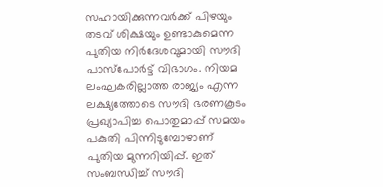സഹായിക്കുന്നവര്‍ക്ക് പിഴയും തടവ് ശിക്ഷയും ഉണ്ടാകുമെന്ന പുതിയ നിര്‍ദേശവുമായി സൗദി പാസ്പോര്‍ട്ട് വിഭാഗം. നിയമ ലംഘകരില്ലാത്ത രാജ്യം എന്ന ലക്ഷ്യത്തോടെ സൗദി ഭരണകൂടം പ്രഖ്യാപിച്ച പൊതുമാപ്പ് സമയം പകുതി പിന്നിടുമ്പോഴാണ് പുതിയ മുന്നറിയിപ്പ്. ഇത് സംബന്ധിച്ച് സൗദി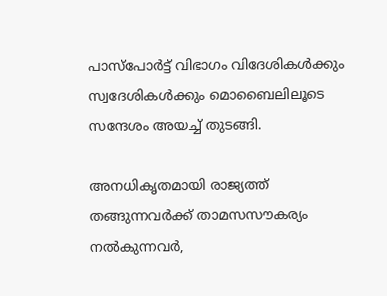പാസ്പോര്‍ട്ട് വിഭാഗം വിദേശികള്‍ക്കും സ്വദേശികള്‍ക്കും മൊബൈലിലൂടെ സന്ദേശം അയച്ച് തുടങ്ങി.

അനധികൃതമായി രാജ്യത്ത് തങ്ങുന്നവര്‍ക്ക് താമസസൗകര്യം നല്‍കുന്നവര്‍,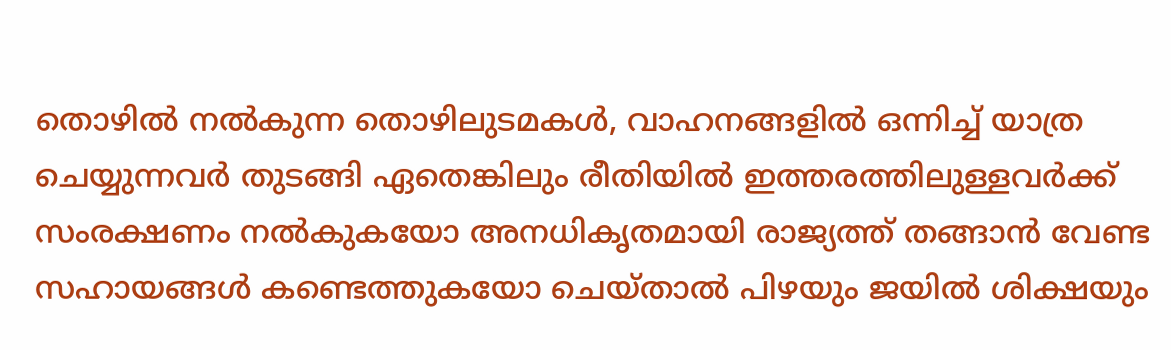തൊഴില്‍ നല്‍കുന്ന തൊഴിലുടമകള്‍, വാഹനങ്ങളില്‍ ഒന്നിച്ച് യാത്ര ചെയ്യുന്നവര്‍ തുടങ്ങി ഏതെങ്കിലും രീതിയില്‍ ഇത്തരത്തിലുള്ളവര്‍ക്ക് സംരക്ഷണം നല്‍കുകയോ അനധികൃതമായി രാജ്യത്ത് തങ്ങാന്‍ വേണ്ട സഹായങ്ങള്‍ കണ്ടെത്തുകയോ ചെയ്താല്‍ പിഴയും ജയില്‍ ശിക്ഷയും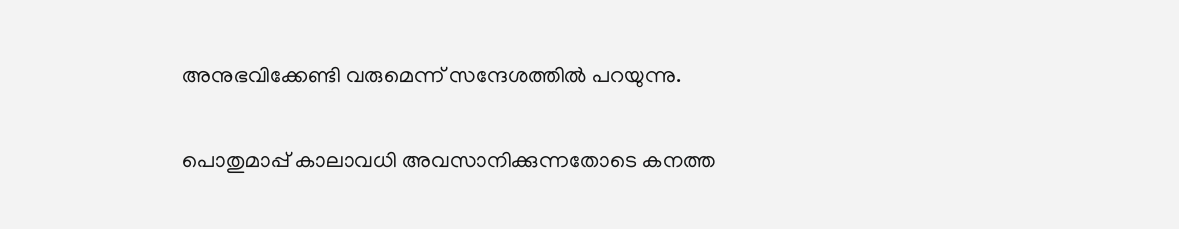അനുഭവിക്കേണ്ടി വരുമെന്ന് സന്ദേശത്തില്‍ പറയുന്നു.

പൊതുമാപ്പ് കാലാവധി അവസാനിക്കുന്നതോടെ കനത്ത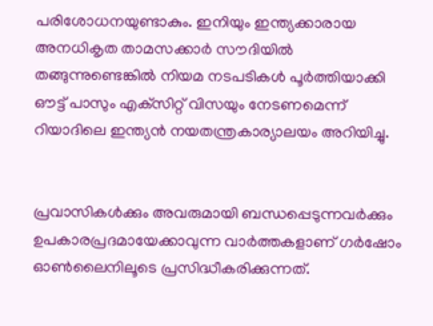പരിശോധനയുണ്ടാകും. ഇനിയും ഇന്ത്യക്കാരായ അനധികൃത താമസക്കാര്‍ സൗദിയില്‍ തങ്ങുന്നുണ്ടെങ്കില്‍ നിയമ നടപടികള്‍ പൂര്‍ത്തിയാക്കി ഔട്ട് പാസും എക്‌സിറ്റ് വിസയും നേടണമെന്ന് റിയാദിലെ ഇന്ത്യന്‍ നയതന്ത്രകാര്യാലയം അറിയിച്ചു.


പ്രവാസികൾക്കും അവരുമായി ബന്ധപ്പെടുന്നവർക്കും ഉപകാരപ്രദമായേക്കാവുന്ന വാർത്തകളാണ് ഗർഷോം ഓൺലൈനിലൂടെ പ്രസിദ്ധീകരിക്കുന്നത്.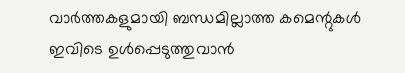വാർത്തകളുമായി ബന്ധമില്ലാത്ത കമെന്റുകൾ ഇവിടെ ഉൾപ്പെടുത്തുവാൻ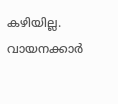കഴിയില്ല. വായനക്കാർ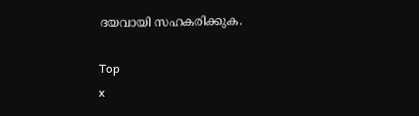ദയവായി സഹകരിക്കുക.

Top
x